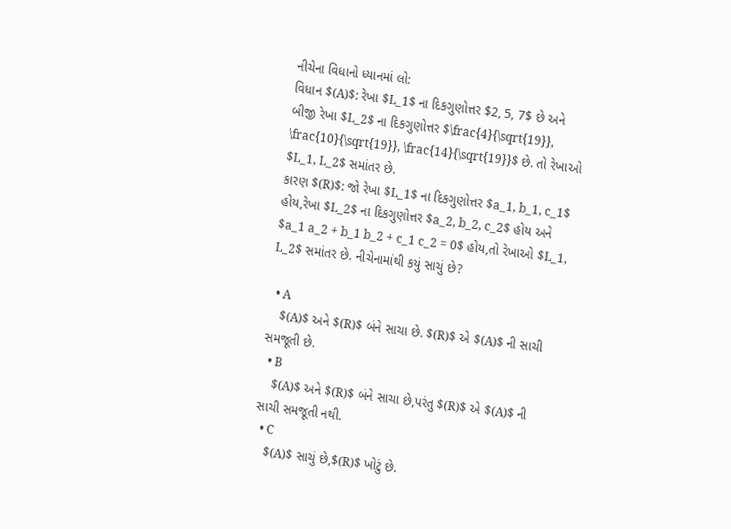નીચેના વિધાનો ધ્યાનમાં લો:
વિધાન $(A)$: રેખા $L_1$ ના દિકગુણોત્તર $2, 5, 7$ છે અને બીજી રેખા $L_2$ ના દિકગુણોત્તર $\frac{4}{\sqrt{19}}, \frac{10}{\sqrt{19}}, \frac{14}{\sqrt{19}}$ છે. તો રેખાઓ $L_1, L_2$ સમાંતર છે.
કારણ $(R)$: જો રેખા $L_1$ ના દિકગુણોત્તર $a_1, b_1, c_1$ હોય,રેખા $L_2$ ના દિકગુણોત્તર $a_2, b_2, c_2$ હોય અને $a_1 a_2 + b_1 b_2 + c_1 c_2 = 0$ હોય,તો રેખાઓ $L_1, L_2$ સમાંતર છે. નીચેનામાંથી કયું સાચું છે?

  • A
    $(A)$ અને $(R)$ બંને સાચા છે. $(R)$ એ $(A)$ ની સાચી સમજૂતી છે.
  • B
    $(A)$ અને $(R)$ બંને સાચા છે,પરંતુ $(R)$ એ $(A)$ ની સાચી સમજૂતી નથી.
  • C
    $(A)$ સાચું છે,$(R)$ ખોટું છે.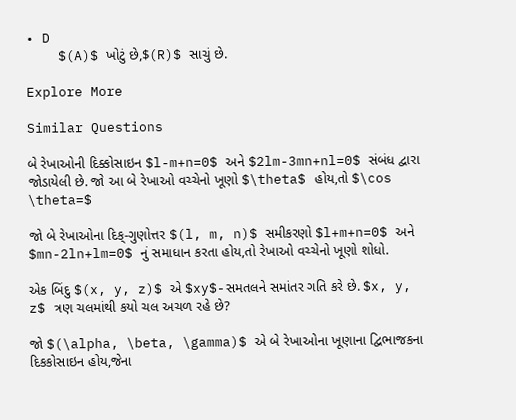• D
    $(A)$ ખોટું છે,$(R)$ સાચું છે.

Explore More

Similar Questions

બે રેખાઓની દિક્કોસાઇન $l-m+n=0$ અને $2lm-3mn+nl=0$ સંબંધ દ્વારા જોડાયેલી છે. જો આ બે રેખાઓ વચ્ચેનો ખૂણો $\theta$ હોય,તો $\cos \theta=$

જો બે રેખાઓના દિક્-ગુણોત્તર $(l, m, n)$ સમીકરણો $l+m+n=0$ અને $mn-2ln+lm=0$ નું સમાધાન કરતા હોય,તો રેખાઓ વચ્ચેનો ખૂણો શોધો.

એક બિંદુ $(x, y, z)$ એ $xy$-સમતલને સમાંતર ગતિ કરે છે. $x, y, z$ ત્રણ ચલમાંથી કયો ચલ અચળ રહે છે?

જો $(\alpha, \beta, \gamma)$ એ બે રેખાઓના ખૂણાના દ્વિભાજકના દિકકોસાઇન હોય,જેના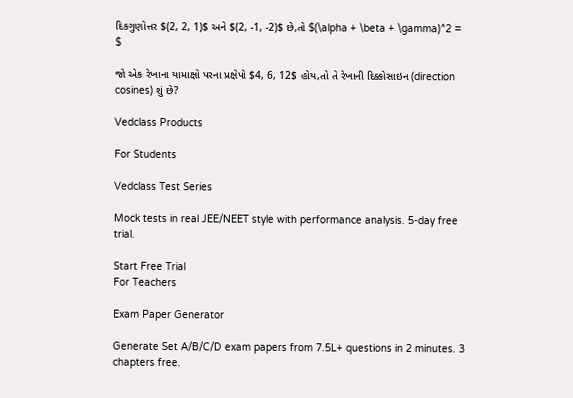દિકગુણોત્તર $(2, 2, 1)$ અને $(2, -1, -2)$ છે,તો $(\alpha + \beta + \gamma)^2 = $

જો એક રેખાના યામાક્ષો પરના પ્રક્ષેપો $4, 6, 12$ હોય,તો તે રેખાની દિક્કોસાઇન (direction cosines) શું છે?

Vedclass Products

For Students

Vedclass Test Series

Mock tests in real JEE/NEET style with performance analysis. 5-day free trial.

Start Free Trial
For Teachers

Exam Paper Generator

Generate Set A/B/C/D exam papers from 7.5L+ questions in 2 minutes. 3 chapters free.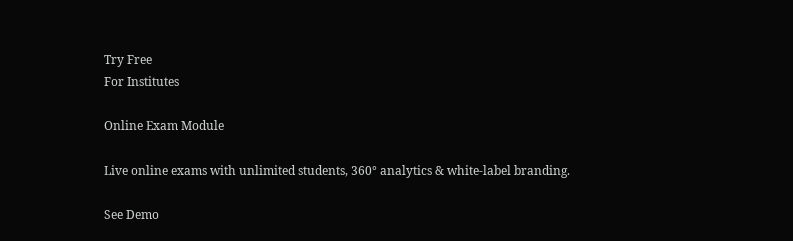Try Free
For Institutes

Online Exam Module

Live online exams with unlimited students, 360° analytics & white-label branding.

See Demo